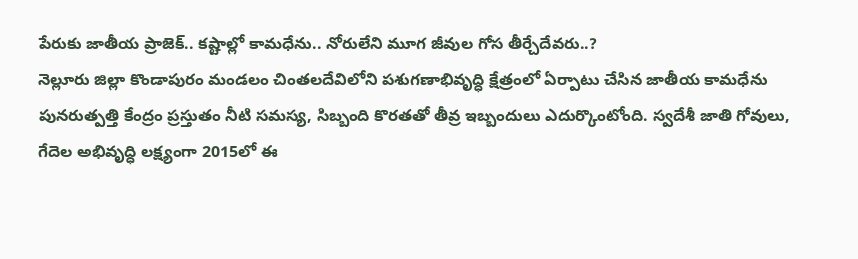పేరుకు జాతీయ ప్రాజెక్.. కష్టాల్లో కామధేను.. నోరులేని మూగ జీవుల గోస తీర్చేదేవరు..?
నెల్లూరు జిల్లా కొండాపురం మండలం చింతలదేవిలోని పశుగణాభివృద్ధి క్షేత్రంలో ఏర్పాటు చేసిన జాతీయ కామధేను పునరుత్పత్తి కేంద్రం ప్రస్తుతం నీటి సమస్య, సిబ్బంది కొరతతో తీవ్ర ఇబ్బందులు ఎదుర్కొంటోంది. స్వదేశీ జాతి గోవులు, గేదెల అభివృద్ధి లక్ష్యంగా 2015లో ఈ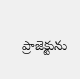ప్రాజెక్టును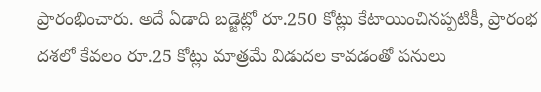ప్రారంభించారు. అదే ఏడాది బడ్జెట్లో రూ.250 కోట్లు కేటాయించినప్పటికీ, ప్రారంభ దశలో కేవలం రూ.25 కోట్లు మాత్రమే విడుదల కావడంతో పనులు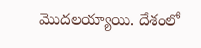మొదలయ్యాయి. దేశంలో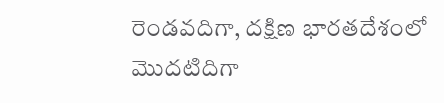రెండవదిగా, దక్షిణ భారతదేశంలో మొదటిదిగా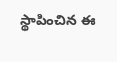స్థాపించిన ఈ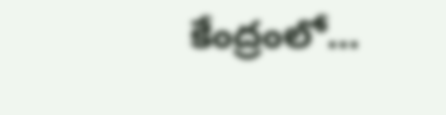కేంద్రంలో…